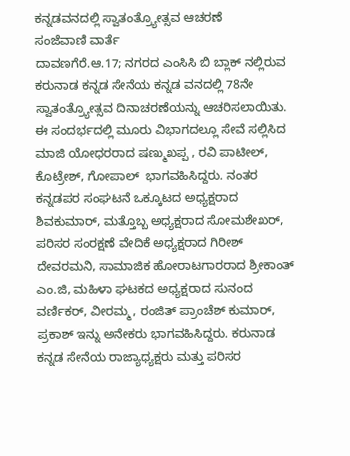ಕನ್ನಡವನದಲ್ಲಿ ಸ್ವಾತಂತ್ರ್ಯೋತ್ಸವ ಆಚರಣೆ
ಸಂಜೆವಾಣಿ ವಾರ್ತೆ
ದಾವಣಗೆರೆ.ಆ.17; ನಗರದ ಎಂಸಿಸಿ ಬಿ ಬ್ಲಾಕ್ ನಲ್ಲಿರುವ ಕರುನಾಡ ಕನ್ನಡ ಸೇನೆಯ ಕನ್ನಡ ವನದಲ್ಲಿ 78ನೇ ಸ್ವಾತಂತ್ರ್ಯೋತ್ಸವ ದಿನಾಚರಣೆಯನ್ನು ಆಚರಿಸಲಾಯಿತು. ಈ ಸಂದರ್ಭದಲ್ಲಿ ಮೂರು ವಿಭಾಗದಲ್ಲೂ ಸೇವೆ ಸಲ್ಲಿಸಿದ ಮಾಜಿ ಯೋಧರರಾದ ಷಣ್ಮುಖಪ್ಪ , ರವಿ ಪಾಟೀಲ್, ಕೊಟ್ರೇಶ್, ಗೋಪಾಲ್  ಭಾಗವಹಿಸಿದ್ದರು. ನಂತರ ಕನ್ನಡಪರ ಸಂಘಟನೆ ಒಕ್ಕೂಟದ ಅಧ್ಯಕ್ಷರಾದ ಶಿವಕುಮಾರ್, ಮತ್ತೊಬ್ಬ ಅಧ್ಯಕ್ಷರಾದ ಸೋಮಶೇಖರ್, ಪರಿಸರ ಸಂರಕ್ಷಣೆ ವೇದಿಕೆ ಅಧ್ಯಕ್ಷರಾದ ಗಿರೀಶ್ ದೇವರಮನಿ, ಸಾಮಾಜಿಕ ಹೋರಾಟಗಾರರಾದ ಶ್ರೀಕಾಂತ್ ಎಂ.ಜಿ, ಮಹಿಳಾ ಘಟಕದ ಅಧ್ಯಕ್ಷರಾದ ಸುನಂದ ವರ್ಣಿಕರ್, ವೀರಮ್ಮ, ರಂಜಿತ್ ಪ್ರಾಂಚೆಶ್ ಕುಮಾರ್, ಪ್ರಕಾಶ್ ಇನ್ನು ಅನೇಕರು ಭಾಗವಹಿಸಿದ್ದರು. ಕರುನಾಡ ಕನ್ನಡ ಸೇನೆಯ ರಾಜ್ಯಾಧ್ಯಕ್ಷರು ಮತ್ತು ಪರಿಸರ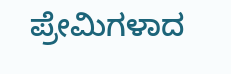ಪ್ರೇಮಿಗಳಾದ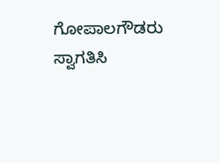ಗೋಪಾಲಗೌಡರು ಸ್ವಾಗತಿಸಿ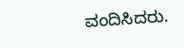ವಂದಿಸಿದರು.